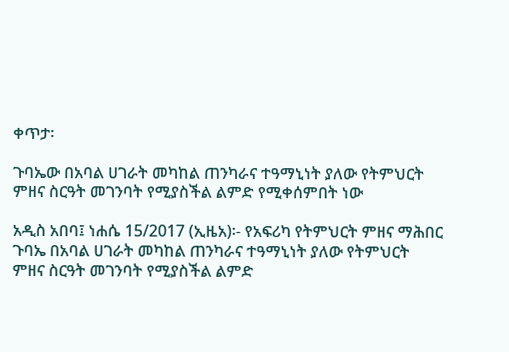ቀጥታ፡

ጉባኤው በአባል ሀገራት መካከል ጠንካራና ተዓማኒነት ያለው የትምህርት ምዘና ስርዓት መገንባት የሚያስችል ልምድ የሚቀሰምበት ነው

አዲስ አበባ፤ ነሐሴ 15/2017 (ኢዜአ)፡- የአፍሪካ የትምህርት ምዘና ማሕበር ጉባኤ በአባል ሀገራት መካከል ጠንካራና ተዓማኒነት ያለው የትምህርት ምዘና ስርዓት መገንባት የሚያስችል ልምድ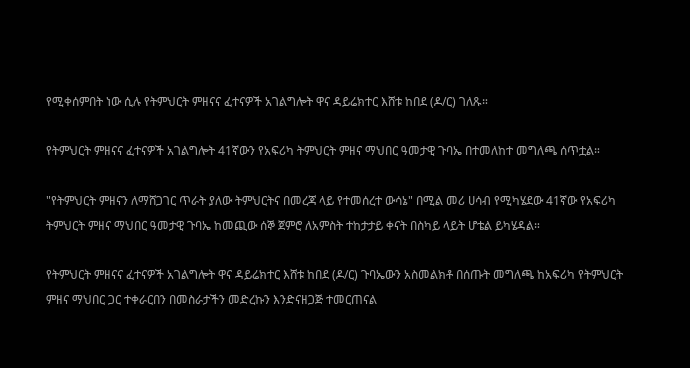የሚቀሰምበት ነው ሲሉ የትምህርት ምዘናና ፈተናዎች አገልግሎት ዋና ዳይሬክተር እሸቱ ከበደ (ዶ/ር) ገለጹ።

የትምህርት ምዘናና ፈተናዎች አገልግሎት 41ኛውን የአፍሪካ ትምህርት ምዘና ማህበር ዓመታዊ ጉባኤ በተመለከተ መግለጫ ሰጥቷል።

"የትምህርት ምዘናን ለማሸጋገር ጥራት ያለው ትምህርትና በመረጃ ላይ የተመሰረተ ውሳኔ" በሚል መሪ ሀሳብ የሚካሄደው 41ኛው የአፍሪካ ትምህርት ምዘና ማህበር ዓመታዊ ጉባኤ ከመጪው ሰኞ ጀምሮ ለአምስት ተከታታይ ቀናት በስካይ ላይት ሆቴል ይካሄዳል።

የትምህርት ምዘናና ፈተናዎች አገልግሎት ዋና ዳይሬክተር እሸቱ ከበደ (ዶ/ር) ጉባኤውን አስመልክቶ በሰጡት መግለጫ ከአፍሪካ የትምህርት ምዘና ማህበር ጋር ተቀራርበን በመስራታችን መድረኩን እንድናዘጋጅ ተመርጠናል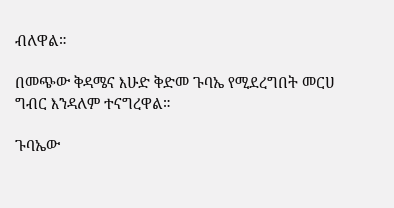ብለዋል።

በመጭው ቅዳሜና እሁድ ቅድመ ጉባኤ የሚደረግበት መርሀ ግብር እንዳለም ተናግረዋል።

ጉባኤው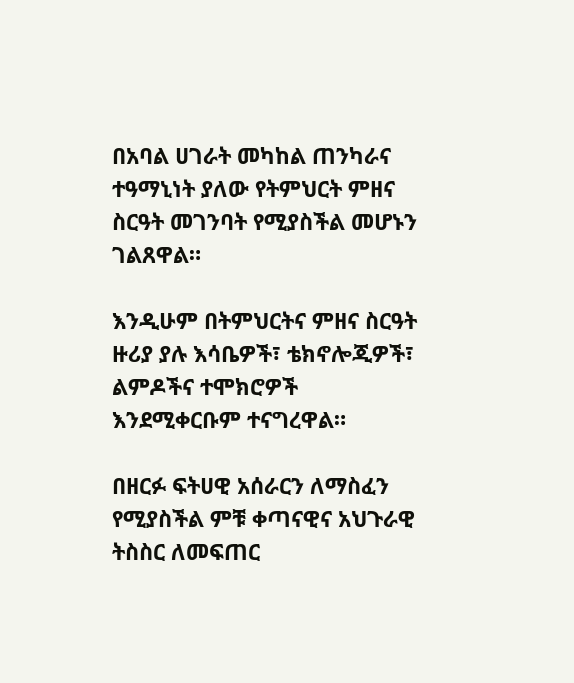በአባል ሀገራት መካከል ጠንካራና ተዓማኒነት ያለው የትምህርት ምዘና ስርዓት መገንባት የሚያስችል መሆኑን ገልጸዋል።

እንዲሁም በትምህርትና ምዘና ስርዓት ዙሪያ ያሉ እሳቤዎች፣ ቴክኖሎጂዎች፣ ልምዶችና ተሞክሮዎች እንደሚቀርቡም ተናግረዋል።

በዘርፉ ፍትሀዊ አሰራርን ለማስፈን የሚያስችል ምቹ ቀጣናዊና አህጉራዊ ትስስር ለመፍጠር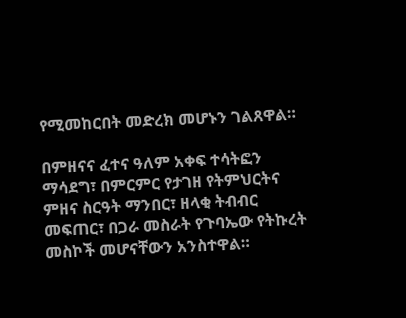የሚመከርበት መድረክ መሆኑን ገልጸዋል።

በምዘናና ፈተና ዓለም አቀፍ ተሳትፎን ማሳደግ፣ በምርምር የታገዘ የትምህርትና ምዘና ስርዓት ማንበር፣ ዘላቂ ትብብር መፍጠር፣ በጋራ መስራት የጉባኤው የትኩረት መስኮች መሆናቸውን አንስተዋል።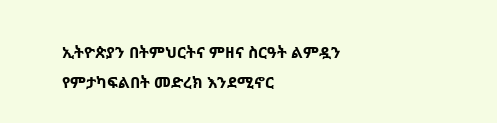ኢትዮጵያን በትምህርትና ምዘና ስርዓት ልምዷን የምታካፍልበት መድረክ እንደሚኖር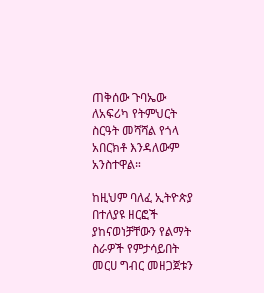ጠቅሰው ጉባኤው ለአፍሪካ የትምህርት ስርዓት መሻሻል የጎላ አበርክቶ እንዳለውም አንስተዋል።

ከዚህም ባለፈ ኢትዮጵያ በተለያዩ ዘርፎች ያከናወነቻቸውን የልማት ስራዎች የምታሳይበት መርሀ ግብር መዘጋጀቱን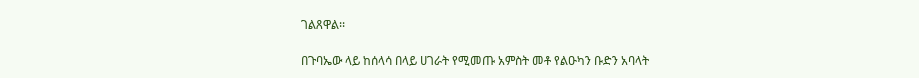ገልጸዋል፡፡

በጉባኤው ላይ ከሰላሳ በላይ ሀገራት የሚመጡ አምስት መቶ የልዑካን ቡድን አባላት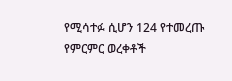የሚሳተፉ ሲሆን 124 የተመረጡ የምርምር ወረቀቶች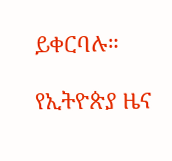ይቀርባሉ።

የኢትዮጵያ ዜና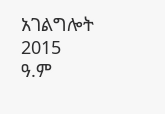አገልግሎት
2015
ዓ.ም